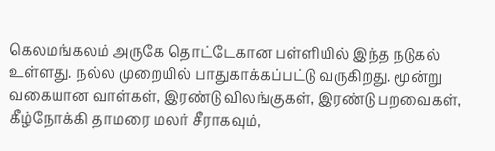கெலமங்கலம் அருகே தொட்டேகான பள்ளியில் இந்த நடுகல் உள்ளது. நல்ல முறையில் பாதுகாக்கப்பட்டு வருகிறது. மூன்று வகையான வாள்கள், இரண்டு விலங்குகள், இரண்டு பறவைகள், கீழ்நோக்கி தாமரை மலர் சீராகவும்,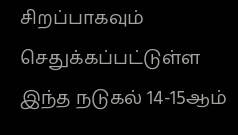சிறப்பாகவும் செதுக்கப்பட்டுள்ள இந்த நடுகல் 14-15ஆம்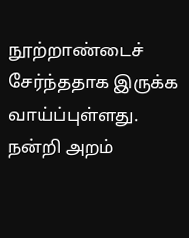நூற்றாண்டைச் சேர்ந்ததாக இருக்க வாய்ப்புள்ளது.
நன்றி அறம்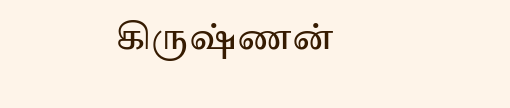கிருஷ்ணன்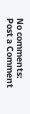No comments:
Post a Comment